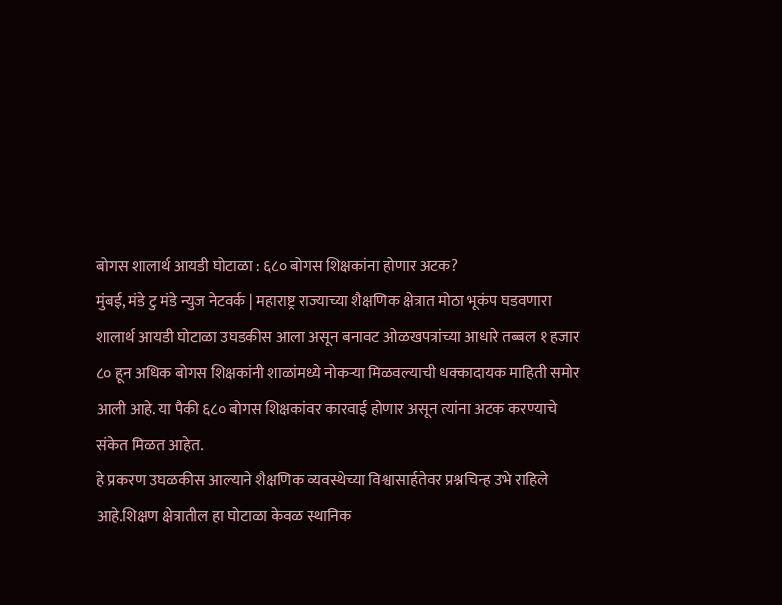बोगस शालार्थ आयडी घोटाळा : ६८० बोगस शिक्षकांना होणार अटक?
मुंबई, मंडे टु मंडे न्युज नेटवर्क | महाराष्ट्र राज्याच्या शैक्षणिक क्षेत्रात मोठा भूकंप घडवणारा शालार्थ आयडी घोटाळा उघडकीस आला असून बनावट ओळखपत्रांच्या आधारे तब्बल १ हजार ८० हून अधिक बोगस शिक्षकांनी शाळांमध्ये नोकऱ्या मिळवल्याची धक्कादायक माहिती समोर आली आहे. या पैकी ६८० बोगस शिक्षकांवर कारवाई होणार असून त्यांना अटक करण्याचे संकेत मिळत आहेत.
हे प्रकरण उघळकीस आल्याने शैक्षणिक व्यवस्थेच्या विश्वासार्हतेवर प्रश्नचिन्ह उभे राहिले आहे.शिक्षण क्षेत्रातील हा घोटाळा केवळ स्थानिक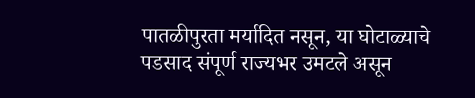पातळीपुरता मर्यादित नसून, या घोटाळ्याचे पडसाद संपूर्ण राज्यभर उमटले असून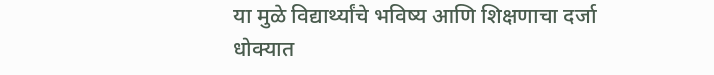या मुळे विद्यार्थ्यांचे भविष्य आणि शिक्षणाचा दर्जा धोक्यात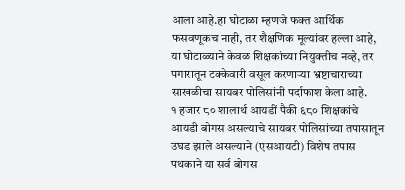आला आहे.हा घोटाळा म्हणजे फक्त आर्थिक फसवणूकच नाही, तर शैक्षणिक मूल्यांवर हल्ला आहे, या घोटाळ्याने केवळ शिक्षकांच्या नियुक्तीच नव्हे, तर पगारातून टक्केवारी वसूल करणाऱ्या भ्रष्टाचाराच्या साखळीचा सायबर पोलिसांनी पर्दाफाश केला आहे.
१ हजार ८० शालार्थ आयडीं पैकी ६८० शिक्षकांचे आयडी बोगस असल्याचे सायबर पोलिसांच्या तपासातून
उघड झाले असल्याने (एसआयटी) विशेष तपास पथकाने या सर्व बोगस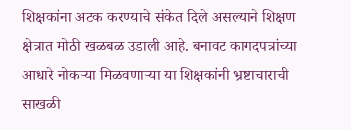शिक्षकांना अटक करण्याचे संकेत दिले असल्याने शिक्षण क्षेत्रात मोठी खळबळ उडाली आहे. बनावट कागदपत्रांच्या आधारे नोकऱ्या मिळवणाऱ्या या शिक्षकांनी भ्रष्टाचाराची साखळी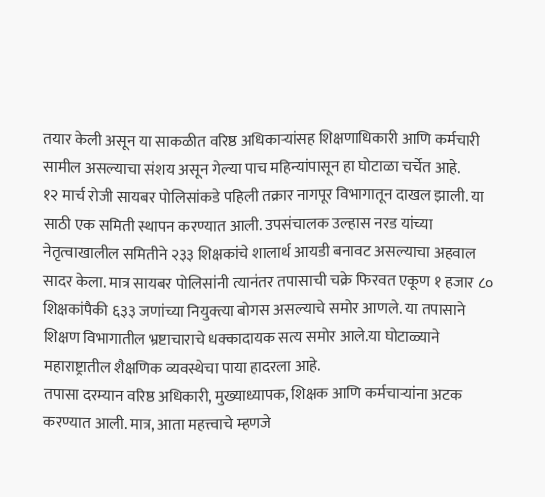तयार केली असून या साकळीत वरिष्ठ अधिकाऱ्यांसह शिक्षणाधिकारी आणि कर्मचारी सामील असल्याचा संशय असून गेल्या पाच महिन्यांपासून हा घोटाळा चर्चेत आहे.
१२ मार्च रोजी सायबर पोलिसांकडे पहिली तक्रार नागपूर विभागातून दाखल झाली. या साठी एक समिती स्थापन करण्यात आली. उपसंचालक उल्हास नरड यांच्या नेतृत्वाखालील समितीने २३३ शिक्षकांचे शालार्थ आयडी बनावट असल्याचा अहवाल सादर केला. मात्र सायबर पोलिसांनी त्यानंतर तपासाची चक्रे फिरवत एकूण १ हजार ८० शिक्षकांपैकी ६३३ जणांच्या नियुक्त्या बोगस असल्याचे समोर आणले. या तपासाने शिक्षण विभागातील भ्रष्टाचाराचे धक्कादायक सत्य समोर आले.या घोटाळ्याने महाराष्ट्रातील शैक्षणिक व्यवस्थेचा पाया हादरला आहे.
तपासा दरम्यान वरिष्ठ अधिकारी, मुख्याध्यापक, शिक्षक आणि कर्मचाऱ्यांना अटक करण्यात आली. मात्र, आता महत्त्वाचे म्हणजे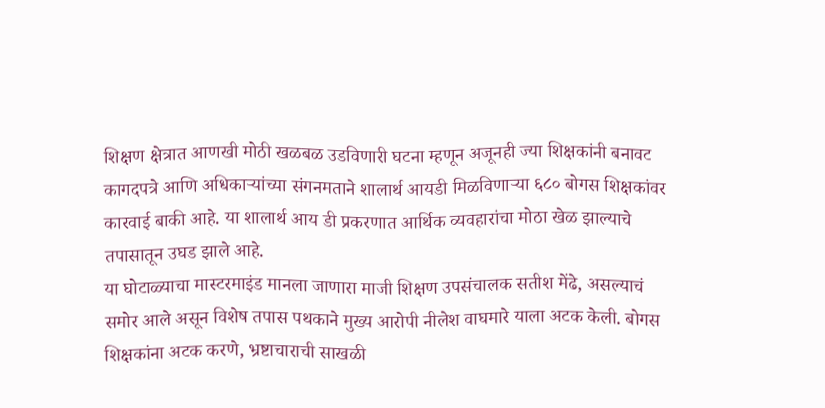शिक्षण क्षेत्रात आणखी मोठी खळबळ उडविणारी घटना म्हणून अजूनही ज्या शिक्षकांनी बनावट कागदपत्रे आणि अधिकाऱ्यांच्या संगनमताने शालार्थ आयडी मिळविणाऱ्या ६८० बोगस शिक्षकांवर कारवाई बाकी आहे. या शालार्थ आय डी प्रकरणात आर्थिक व्यवहारांचा मोठा खेळ झाल्याचे तपासातून उघड झाले आहे.
या घोटाळ्याचा मास्टरमाइंड मानला जाणारा माजी शिक्षण उपसंचालक सतीश मेंढे, असल्याचं समोर आले असून विशेष तपास पथकाने मुख्य आरोपी नीलेश वाघमारे याला अटक केली. बोगस शिक्षकांना अटक करणे, भ्रष्टाचाराची साखळी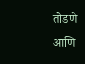तोडणे आणि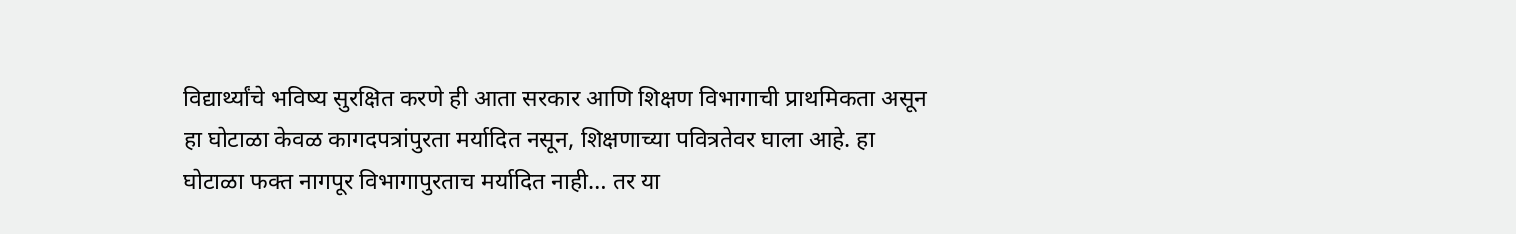विद्यार्थ्यांचे भविष्य सुरक्षित करणे ही आता सरकार आणि शिक्षण विभागाची प्राथमिकता असून हा घोटाळा केवळ कागदपत्रांपुरता मर्यादित नसून, शिक्षणाच्या पवित्रतेवर घाला आहे. हा घोटाळा फक्त नागपूर विभागापुरताच मर्यादित नाही… तर या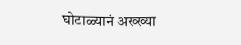घोटाळ्यानं अख्ख्या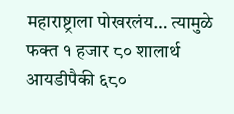महाराष्ट्राला पोखरलंय… त्यामुळे फक्त १ हजार ८० शालार्थ आयडीपैकी ६८०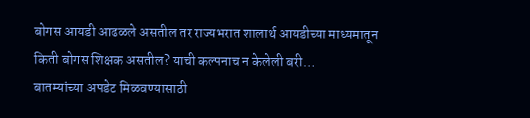बोगस आयडी आढळले असतील तर राज्यभरात शालार्थ आयडीच्या माध्यमातून किती बोगस शिक्षक असतील? याची कल्पनाच न केलेली बरी…
बातम्यांच्या अपडेट मिळवण्यासाठी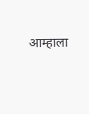आम्हाला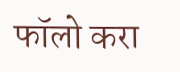फॉलो करा